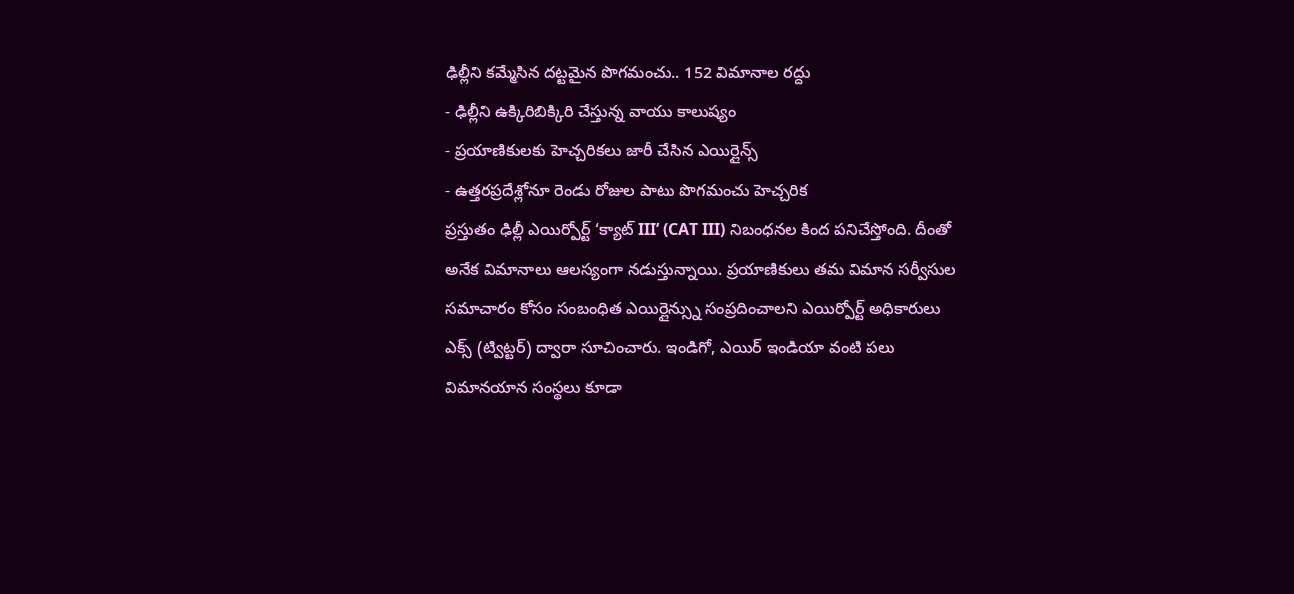ఢిల్లీని కమ్మేసిన దట్టమైన పొగమంచు.. 152 విమానాల రద్దు
- ఢిల్లీని ఉక్కిరిబిక్కిరి చేస్తున్న వాయు కాలుష్యం
- ప్రయాణికులకు హెచ్చరికలు జారీ చేసిన ఎయిర్లైన్స్
- ఉత్తరప్రదేశ్లోనూ రెండు రోజుల పాటు పొగమంచు హెచ్చరిక
ప్రస్తుతం ఢిల్లీ ఎయిర్పోర్ట్ ‘క్యాట్ III’ (CAT III) నిబంధనల కింద పనిచేస్తోంది. దీంతో అనేక విమానాలు ఆలస్యంగా నడుస్తున్నాయి. ప్రయాణికులు తమ విమాన సర్వీసుల సమాచారం కోసం సంబంధిత ఎయిర్లైన్స్ను సంప్రదించాలని ఎయిర్పోర్ట్ అధికారులు ఎక్స్ (ట్విట్టర్) ద్వారా సూచించారు. ఇండిగో, ఎయిర్ ఇండియా వంటి పలు విమానయాన సంస్థలు కూడా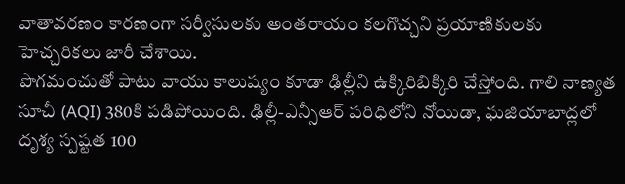వాతావరణం కారణంగా సర్వీసులకు అంతరాయం కలగొచ్చని ప్రయాణికులకు హెచ్చరికలు జారీ చేశాయి.
పొగమంచుతో పాటు వాయు కాలుష్యం కూడా ఢిల్లీని ఉక్కిరిబిక్కిరి చేస్తోంది. గాలి నాణ్యత సూచీ (AQI) 380కి పడిపోయింది. ఢిల్లీ-ఎన్సీఆర్ పరిధిలోని నోయిడా, ఘజియాబాద్లలో దృశ్య స్పష్టత 100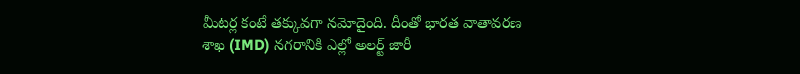మీటర్ల కంటే తక్కువగా నమోదైంది. దీంతో భారత వాతావరణ శాఖ (IMD) నగరానికి ఎల్లో అలర్ట్ జారీ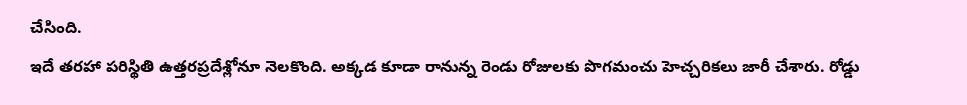చేసింది.
ఇదే తరహా పరిస్థితి ఉత్తరప్రదేశ్లోనూ నెలకొంది. అక్కడ కూడా రానున్న రెండు రోజులకు పొగమంచు హెచ్చరికలు జారీ చేశారు. రోడ్డు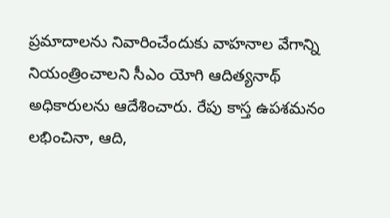ప్రమాదాలను నివారించేందుకు వాహనాల వేగాన్ని నియంత్రించాలని సీఎం యోగి ఆదిత్యనాథ్ అధికారులను ఆదేశించారు. రేపు కాస్త ఉపశమనం లభించినా, ఆది,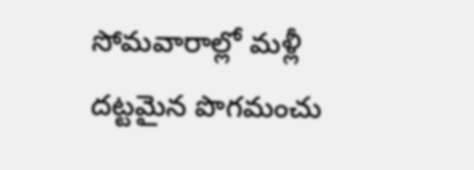సోమవారాల్లో మళ్లీ దట్టమైన పొగమంచు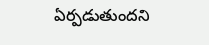ఏర్పడుతుందని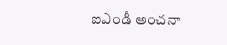ఐఎండీ అంచనా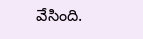వేసింది.